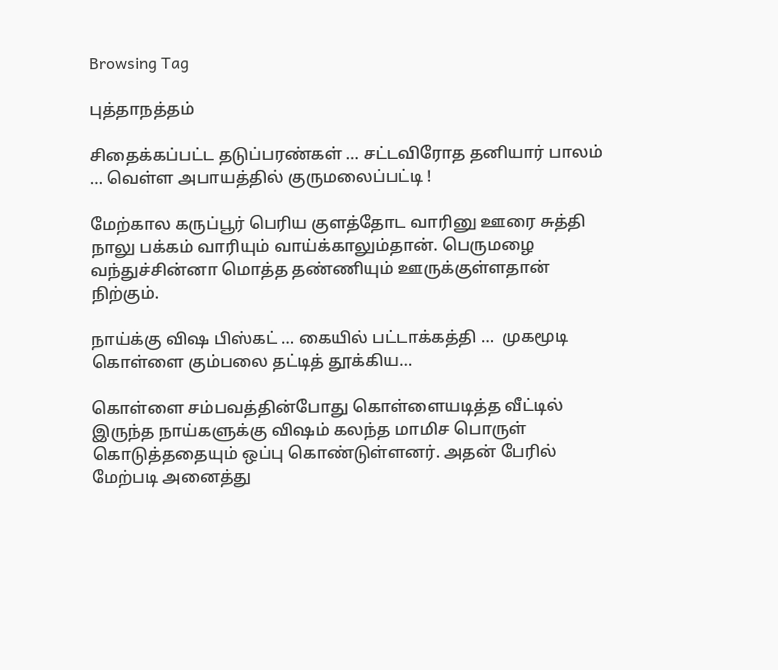Browsing Tag

புத்தாநத்தம்

சிதைக்கப்பட்ட தடுப்பரண்கள் … சட்டவிரோத தனியார் பாலம் … வெள்ள அபாயத்தில் குருமலைப்பட்டி !

மேற்கால கருப்பூர் பெரிய குளத்தோட வாரினு ஊரை சுத்தி நாலு பக்கம் வாரியும் வாய்க்காலும்தான். பெருமழை வந்துச்சின்னா மொத்த தண்ணியும் ஊருக்குள்ளதான் நிற்கும்.

நாய்க்கு விஷ பிஸ்கட் … கையில் பட்டாக்கத்தி …  முகமூடி கொள்ளை கும்பலை தட்டித் தூக்கிய…

கொள்ளை சம்பவத்தின்போது கொள்ளையடித்த வீட்டில் இருந்த நாய்களுக்கு விஷம் கலந்த மாமிச பொருள் கொடுத்ததையும் ஒப்பு கொண்டுள்ளனர். அதன் பேரில் மேற்படி அனைத்து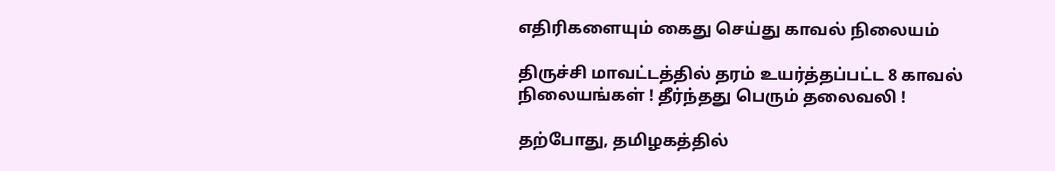எதிரிகளையும் கைது செய்து காவல் நிலையம்

திருச்சி மாவட்டத்தில் தரம் உயர்த்தப்பட்ட 8 காவல் நிலையங்கள் ! தீர்ந்தது பெரும் தலைவலி !

தற்போது, தமிழகத்தில்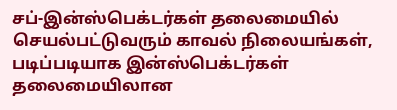சப்-இன்ஸ்பெக்டர்கள் தலைமையில் செயல்பட்டுவரும் காவல் நிலையங்கள், படிப்படியாக இன்ஸ்பெக்டர்கள் தலைமையிலான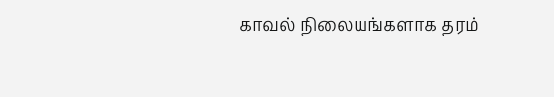காவல் நிலையங்களாக தரம்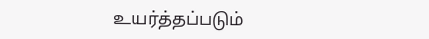உயர்த்தப்படும்